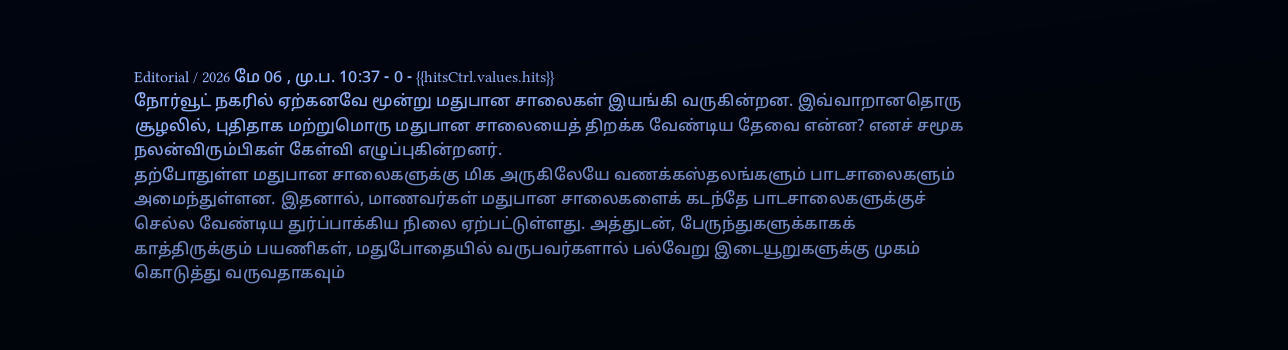Editorial / 2026 மே 06 , மு.ப. 10:37 - 0 - {{hitsCtrl.values.hits}}
நோர்வூட் நகரில் ஏற்கனவே மூன்று மதுபான சாலைகள் இயங்கி வருகின்றன. இவ்வாறானதொரு சூழலில், புதிதாக மற்றுமொரு மதுபான சாலையைத் திறக்க வேண்டிய தேவை என்ன? எனச் சமூக நலன்விரும்பிகள் கேள்வி எழுப்புகின்றனர்.
தற்போதுள்ள மதுபான சாலைகளுக்கு மிக அருகிலேயே வணக்கஸ்தலங்களும் பாடசாலைகளும் அமைந்துள்ளன. இதனால், மாணவர்கள் மதுபான சாலைகளைக் கடந்தே பாடசாலைகளுக்குச் செல்ல வேண்டிய துர்ப்பாக்கிய நிலை ஏற்பட்டுள்ளது. அத்துடன், பேருந்துகளுக்காகக் காத்திருக்கும் பயணிகள், மதுபோதையில் வருபவர்களால் பல்வேறு இடையூறுகளுக்கு முகம் கொடுத்து வருவதாகவும்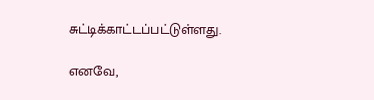சுட்டிக்காட்டப்பட்டுள்ளது.

எனவே,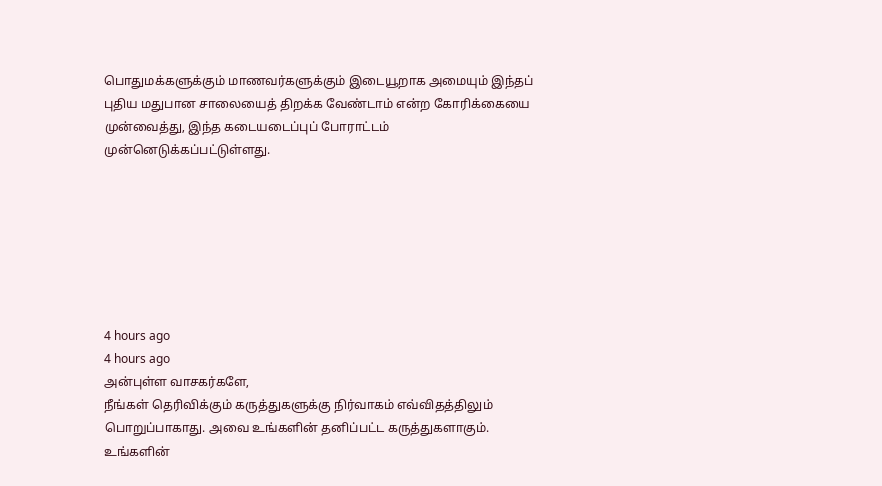பொதுமக்களுக்கும் மாணவர்களுக்கும் இடையூறாக அமையும் இந்தப் புதிய மதுபான சாலையைத் திறக்க வேண்டாம் என்ற கோரிக்கையை முன்வைத்து, இந்த கடையடைப்புப் போராட்டம் முன்னெடுக்கப்பட்டுள்ளது.







4 hours ago
4 hours ago
அன்புள்ள வாசகர்களே,
நீங்கள் தெரிவிக்கும் கருத்துகளுக்கு நிர்வாகம் எவ்விதத்திலும் பொறுப்பாகாது. அவை உங்களின் தனிப்பட்ட கருத்துகளாகும். உங்களின்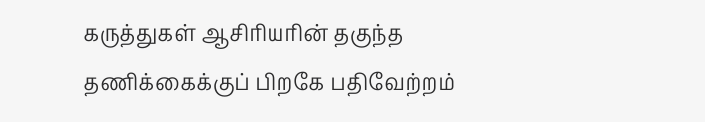கருத்துகள் ஆசிரியரின் தகுந்த தணிக்கைக்குப் பிறகே பதிவேற்றம்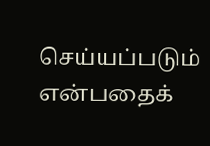செய்யப்படும் என்பதைக்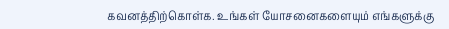கவனத்திற்கொள்க. உங்கள் யோசனைகளையும் எங்களுக்கு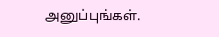அனுப்புங்கள்.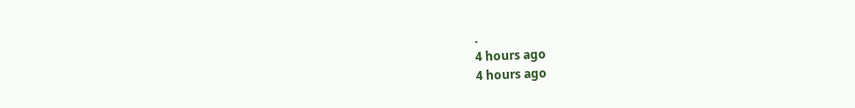.
4 hours ago
4 hours ago